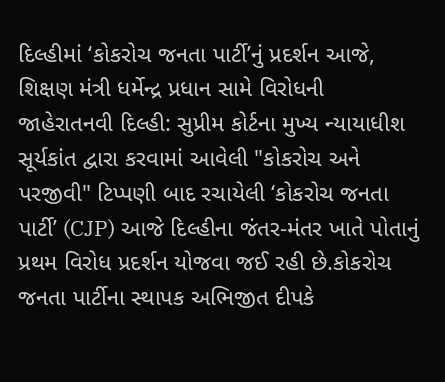દિલ્હીમાં ‘કોકરોચ જનતા પાર્ટી’નું પ્રદર્શન આજે, શિક્ષણ મંત્રી ધર્મેન્દ્ર પ્રધાન સામે વિરોધની જાહેરાતનવી દિલ્હી: સુપ્રીમ કોર્ટના મુખ્ય ન્યાયાધીશ સૂર્યકાંત દ્વારા કરવામાં આવેલી "કોકરોચ અને પરજીવી" ટિપ્પણી બાદ રચાયેલી ‘કોકરોચ જનતા પાર્ટી’ (CJP) આજે દિલ્હીના જંતર-મંતર ખાતે પોતાનું પ્રથમ વિરોધ પ્રદર્શન યોજવા જઈ રહી છે.કોકરોચ જનતા પાર્ટીના સ્થાપક અભિજીત દીપકે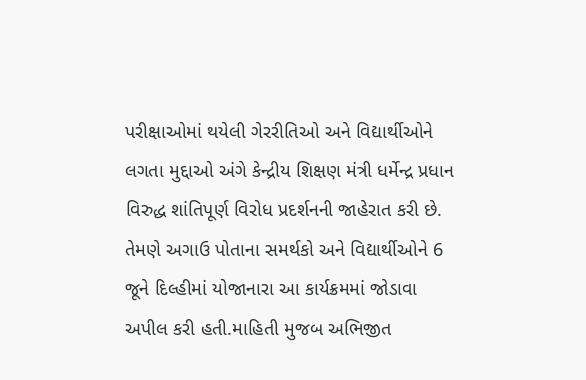પરીક્ષાઓમાં થયેલી ગેરરીતિઓ અને વિદ્યાર્થીઓને લગતા મુદ્દાઓ અંગે કેન્દ્રીય શિક્ષણ મંત્રી ધર્મેન્દ્ર પ્રધાન વિરુદ્ધ શાંતિપૂર્ણ વિરોધ પ્રદર્શનની જાહેરાત કરી છે. તેમણે અગાઉ પોતાના સમર્થકો અને વિદ્યાર્થીઓને 6 જૂને દિલ્હીમાં યોજાનારા આ કાર્યક્રમમાં જોડાવા અપીલ કરી હતી.માહિતી મુજબ અભિજીત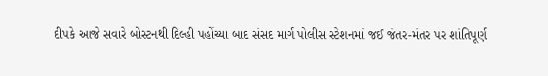દીપકે આજે સવારે બોસ્ટનથી દિલ્હી પહોંચ્યા બાદ સંસદ માર્ગ પોલીસ સ્ટેશનમાં જઈ જંતર-મંતર પર શાંતિપૂર્ણ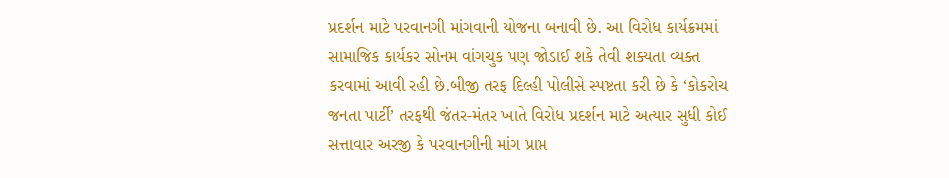પ્રદર્શન માટે પરવાનગી માંગવાની યોજના બનાવી છે. આ વિરોધ કાર્યક્રમમાં સામાજિક કાર્યકર સોનમ વાંગચુક પણ જોડાઈ શકે તેવી શક્યતા વ્યક્ત કરવામાં આવી રહી છે.બીજી તરફ દિલ્હી પોલીસે સ્પષ્ટતા કરી છે કે ‘કોકરોચ જનતા પાર્ટી’ તરફથી જંતર-મંતર ખાતે વિરોધ પ્રદર્શન માટે અત્યાર સુધી કોઈ સત્તાવાર અરજી કે પરવાનગીની માંગ પ્રાપ્ત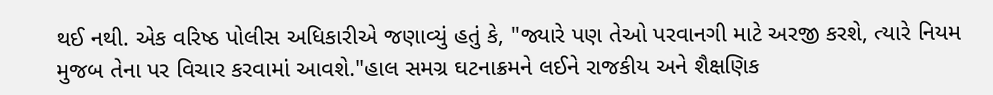થઈ નથી. એક વરિષ્ઠ પોલીસ અધિકારીએ જણાવ્યું હતું કે, "જ્યારે પણ તેઓ પરવાનગી માટે અરજી કરશે, ત્યારે નિયમ મુજબ તેના પર વિચાર કરવામાં આવશે."હાલ સમગ્ર ઘટનાક્રમને લઈને રાજકીય અને શૈક્ષણિક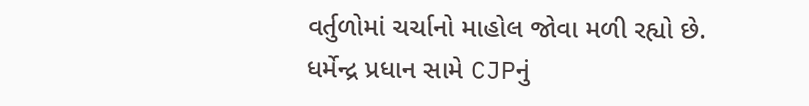વર્તુળોમાં ચર્ચાનો માહોલ જોવા મળી રહ્યો છે.
ધર્મેન્દ્ર પ્રધાન સામે CJPનું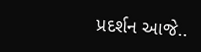પ્રદર્શન આજે..